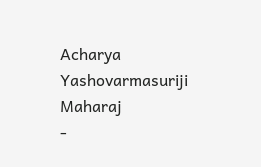Acharya Yashovarmasuriji Maharaj
-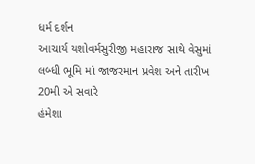ધર્મ દર્શન
આચાર્ય યશોવર્મસુરીજી મહારાજ સાથે વેસુમાં લબ્ધી ભૂમિ માં જાજરમાન પ્રવેશ અને તારીખ 20મી એ સવારે
હંમેશા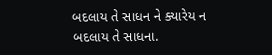બદલાય તે સાધન ને ક્યારેય ન બદલાય તે સાધના.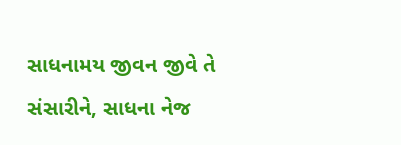સાધનામય જીવન જીવે તે સંસારીને, સાધના નેજ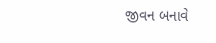જીવન બનાવે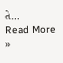તે…
Read More »